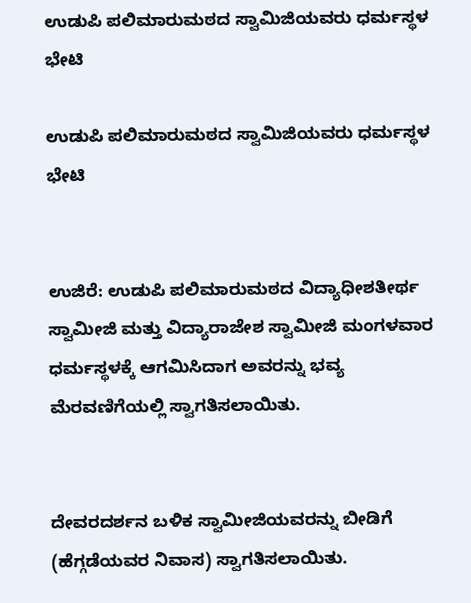ಉಡುಪಿ ಪಲಿಮಾರುಮಠದ ಸ್ವಾಮಿಜಿಯವರು ಧರ್ಮಸ್ಥಳ ಭೇಟಿ

ಉಡುಪಿ ಪಲಿಮಾರುಮಠದ ಸ್ವಾಮಿಜಿಯವರು ಧರ್ಮಸ್ಥಳ ಭೇಟಿ


ಉಜಿರೆ: ಉಡುಪಿ ಪಲಿಮಾರುಮಠದ ವಿದ್ಯಾಧೀಶತೀರ್ಥ ಸ್ವಾಮೀಜಿ ಮತ್ತು ವಿದ್ಯಾರಾಜೇಶ ಸ್ವಾಮೀಜಿ ಮಂಗಳವಾರ ಧರ್ಮಸ್ಥಳಕ್ಕೆ ಆಗಮಿಸಿದಾಗ ಅವರನ್ನು ಭವ್ಯ ಮೆರವಣಿಗೆಯಲ್ಲಿ ಸ್ವಾಗತಿಸಲಾಯಿತು.


ದೇವರದರ್ಶನ ಬಳಿಕ ಸ್ವಾಮೀಜಿಯವರನ್ನು ಬೀಡಿಗೆ (ಹೆಗ್ಗಡೆಯವರ ನಿವಾಸ) ಸ್ವಾಗತಿಸಲಾಯಿತು.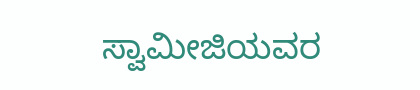ಸ್ವಾಮೀಜಿಯವರ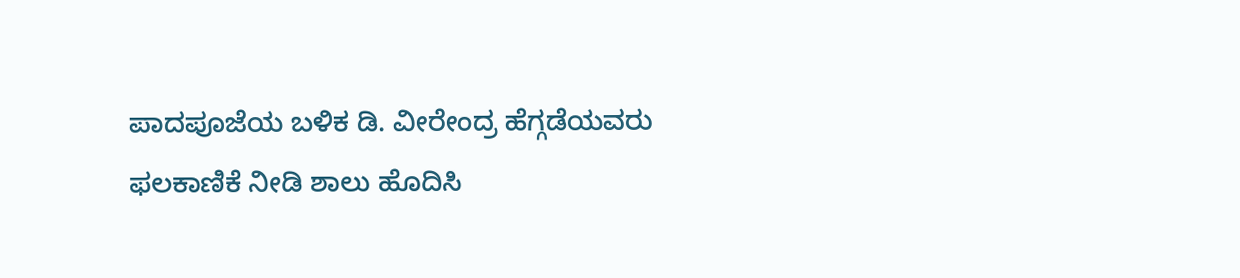ಪಾದಪೂಜೆಯ ಬಳಿಕ ಡಿ. ವೀರೇಂದ್ರ ಹೆಗ್ಗಡೆಯವರು ಫಲಕಾಣಿಕೆ ನೀಡಿ ಶಾಲು ಹೊದಿಸಿ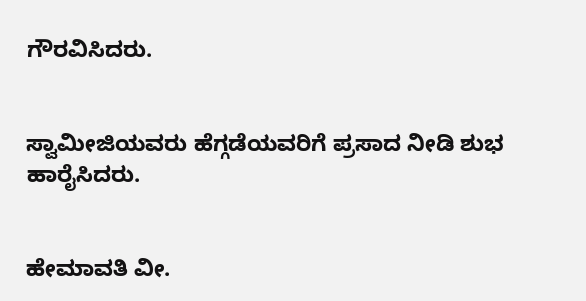ಗೌರವಿಸಿದರು.


ಸ್ವಾಮೀಜಿಯವರು ಹೆಗ್ಗಡೆಯವರಿಗೆ ಪ್ರಸಾದ ನೀಡಿ ಶುಭ ಹಾರೈಸಿದರು.


ಹೇಮಾವತಿ ವೀ.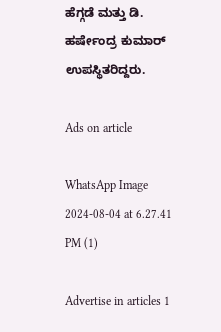ಹೆಗ್ಗಡೆ ಮತ್ತು ಡಿ. ಹರ್ಷೇಂದ್ರ ಕುಮಾರ್ ಉಪಸ್ಥಿತರಿದ್ದರು.

Ads on article

WhatsApp Image 2024-08-04 at 6.27.41 PM (1)

Advertise in articles 1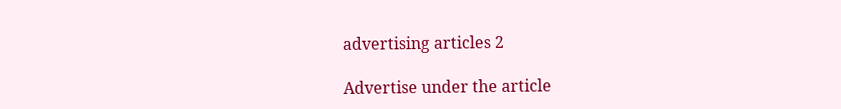advertising articles 2

Advertise under the article